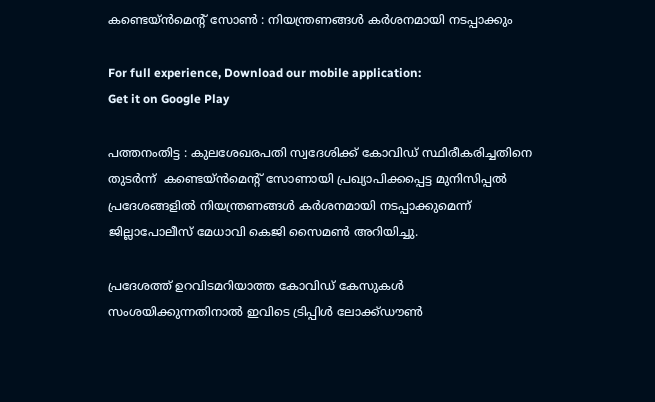കണ്ടെയ്ന്‍മെന്റ് സോണ്‍ : നിയന്ത്രണങ്ങള്‍ കര്‍ശനമായി നടപ്പാക്കും

For full experience, Download our mobile application:
Get it on Google Play

പത്തനംതിട്ട : കുലശേഖരപതി സ്വദേശിക്ക് കോവിഡ് സ്ഥിരീകരിച്ചതിനെ തുടര്‍ന്ന്  കണ്ടെയ്ന്‍മെന്റ് സോണായി പ്രഖ്യാപിക്കപ്പെട്ട മുനിസിപ്പല്‍ പ്രദേശങ്ങളില്‍ നിയന്ത്രണങ്ങള്‍ കര്‍ശനമായി നടപ്പാക്കുമെന്ന് ജില്ലാപോലീസ് മേധാവി കെജി സൈമണ്‍ അറിയിച്ചു.

പ്രദേശത്ത് ഉറവിടമറിയാത്ത കോവിഡ് കേസുകള്‍ സംശയിക്കുന്നതിനാല്‍ ഇവിടെ ട്രിപ്പിള്‍ ലോക്ക്ഡൗണ്‍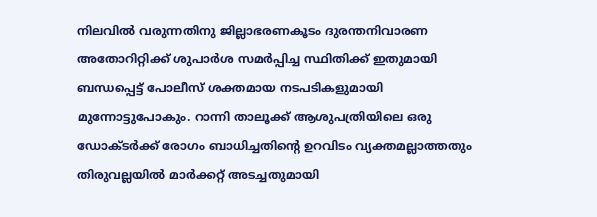നിലവില്‍ വരുന്നതിനു ജില്ലാഭരണകൂടം ദുരന്തനിവാരണ അതോറിറ്റിക്ക് ശുപാര്‍ശ സമര്‍പ്പിച്ച സ്ഥിതിക്ക് ഇതുമായി ബന്ധപ്പെട്ട് പോലീസ് ശക്തമായ നടപടികളുമായി മുന്നോട്ടുപോകും. റാന്നി താലൂക്ക് ആശുപത്രിയിലെ ഒരു ഡോക്ടര്‍ക്ക് രോഗം ബാധിച്ചതിന്റെ ഉറവിടം വ്യക്തമല്ലാത്തതും തിരുവല്ലയില്‍ മാര്‍ക്കറ്റ് അടച്ചതുമായി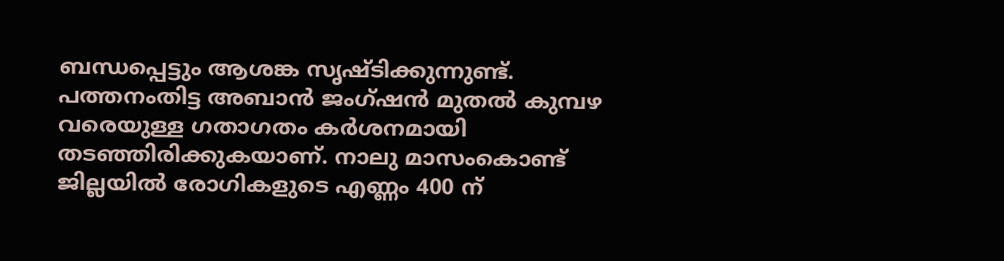ബന്ധപ്പെട്ടും ആശങ്ക സൃഷ്ടിക്കുന്നുണ്ട്.
പത്തനംതിട്ട അബാന്‍ ജംഗ്ഷന്‍ മുതല്‍ കുമ്പഴ വരെയുള്ള ഗതാഗതം കര്‍ശനമായി തടഞ്ഞിരിക്കുകയാണ്. നാലു മാസംകൊണ്ട് ജില്ലയില്‍ രോഗികളുടെ എണ്ണം 400 ന്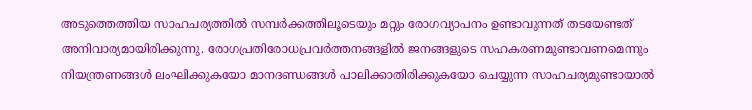അടുത്തെത്തിയ സാഹചര്യത്തില്‍ സമ്പര്‍ക്കത്തിലൂടെയും മറ്റും രോഗവ്യാപനം ഉണ്ടാവുന്നത് തടയേണ്ടത് അനിവാര്യമായിരിക്കുന്നു. രോഗപ്രതിരോധപ്രവര്‍ത്തനങ്ങളില്‍ ജനങ്ങളുടെ സഹകരണമുണ്ടാവണമെന്നും നിയന്ത്രണങ്ങള്‍ ലംഘിക്കുകയോ മാനദണ്ഡങ്ങള്‍ പാലിക്കാതിരിക്കുകയോ ചെയ്യുന്ന സാഹചര്യമുണ്ടായാല്‍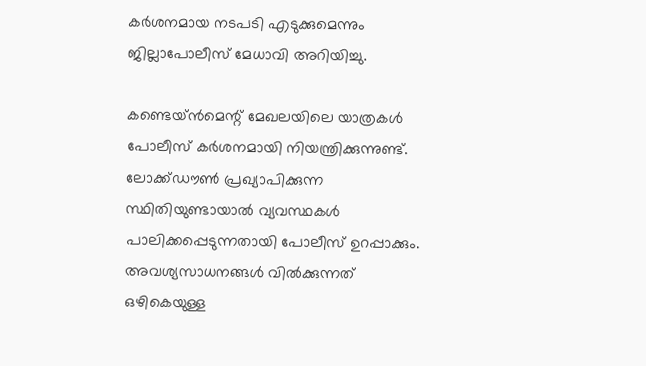കര്‍ശനമായ നടപടി എടുക്കുമെന്നും ജില്ലാപോലീസ് മേധാവി അറിയിച്ചു.

കണ്ടെയ്ന്‍മെന്റ് മേഖലയിലെ യാത്രകള്‍ പോലീസ് കര്‍ശനമായി നിയന്ത്രിക്കുന്നുണ്ട്. ലോക്ക്ഡൗണ്‍ പ്രഖ്യാപിക്കുന്ന സ്ഥിതിയുണ്ടായാല്‍ വ്യവസ്ഥകള്‍ പാലിക്കപ്പെടുന്നതായി പോലീസ് ഉറപ്പാക്കും. അവശ്യസാധനങ്ങള്‍ വില്‍ക്കുന്നത് ഒഴികെയുള്ള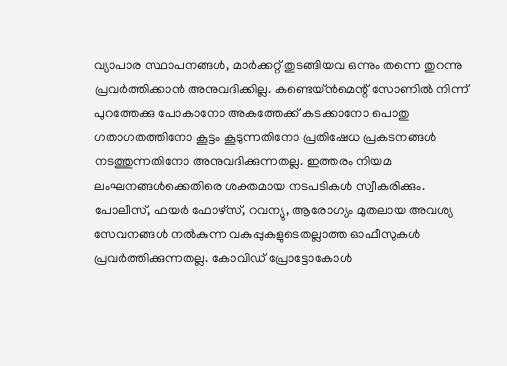വ്യാപാര സ്ഥാപനങ്ങള്‍, മാര്‍ക്കറ്റ് തുടങ്ങിയവ ഒന്നും തന്നെ തുറന്നു പ്രവര്‍ത്തിക്കാന്‍ അനുവദിക്കില്ല. കണ്ടെയ്ന്‍മെന്റ് സോണില്‍ നിന്ന് പുറത്തേക്കു പോകാനോ അകത്തേക്ക് കടക്കാനോ പൊതു ഗതാഗതത്തിനോ കൂട്ടം കൂടുന്നതിനോ പ്രതിഷേധ പ്രകടനങ്ങള്‍ നടത്തുന്നതിനോ അനുവദിക്കുന്നതല്ല. ഇത്തരം നിയമ ലംഘനങ്ങള്‍ക്കെതിരെ ശക്തമായ നടപടികള്‍ സ്വീകരിക്കും. പോലീസ്, ഫയര്‍ ഫോഴ്‌സ്, റവന്യു, ആരോഗ്യം മുതലായ അവശ്യ സേവനങ്ങള്‍ നല്‍കുന്ന വകുപ്പുകളുടെതല്ലാത്ത ഓഫീസുകള്‍ പ്രവര്‍ത്തിക്കുന്നതല്ല. കോവിഡ് പ്രോട്ടോകോള്‍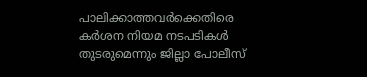പാലിക്കാത്തവര്‍ക്കെതിരെ കര്‍ശന നിയമ നടപടികള്‍ തുടരുമെന്നും ജില്ലാ പോലീസ്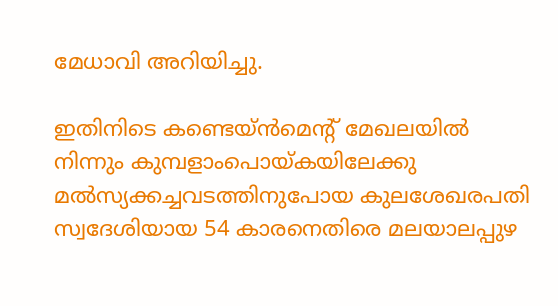മേധാവി അറിയിച്ചു.

ഇതിനിടെ കണ്ടെയ്ന്‍മെന്റ് മേഖലയില്‍ നിന്നും കുമ്പളാംപൊയ്കയിലേക്കു മല്‍സ്യക്കച്ചവടത്തിനുപോയ കുലശേഖരപതി സ്വദേശിയായ 54 കാരനെതിരെ മലയാലപ്പുഴ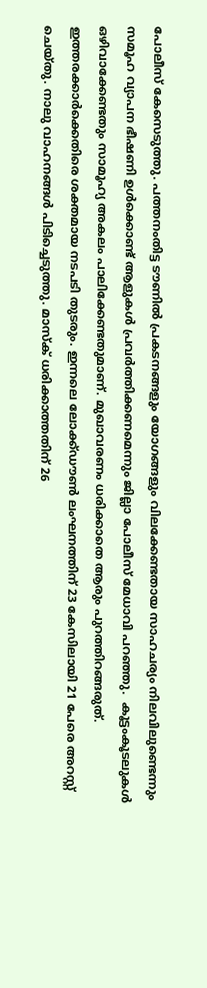പോലീസ് കേസെടുത്തു. പത്തനംതിട്ട ടൗണില്‍ പ്രകടനങ്ങളും യോഗങ്ങളും വിലക്കേണ്ടതായ സാഹചര്യം നിലവിലുണ്ടെന്നും സമൂഹ വ്യാപന ഭീഷണി ഉള്‍ക്കൊണ്ട് ആളുകള്‍ പ്രവര്‍ത്തിക്കണമെന്നും ജില്ലാ പോലീസ് മേധാവി പറഞ്ഞു.  കൂട്ടംകൂടലുകള്‍ ഒഴിവാക്കേണ്ടതും സാമൂഹ്യ അകലം പാലിക്കേണ്ടതുമാണ്. മുഖാവരണം ധരിക്കാതെ ആരും പുറത്തിറങ്ങരുത്. ഇത്തരക്കാര്‍ക്കെതിരെ ശക്തമായ നടപടി തുടരും. ഇന്നലെ ലോക്ക്ഡൗണ്‍ ലംഘനത്തിന് 23 കേസിലായി 21 പേരെ അറസ്റ്റ് ചെയ്തു. നാലു വാഹനങ്ങള്‍ പിടിച്ചെടുത്തു. മാസ്‌ക് ധരിക്കാത്തതിന് 26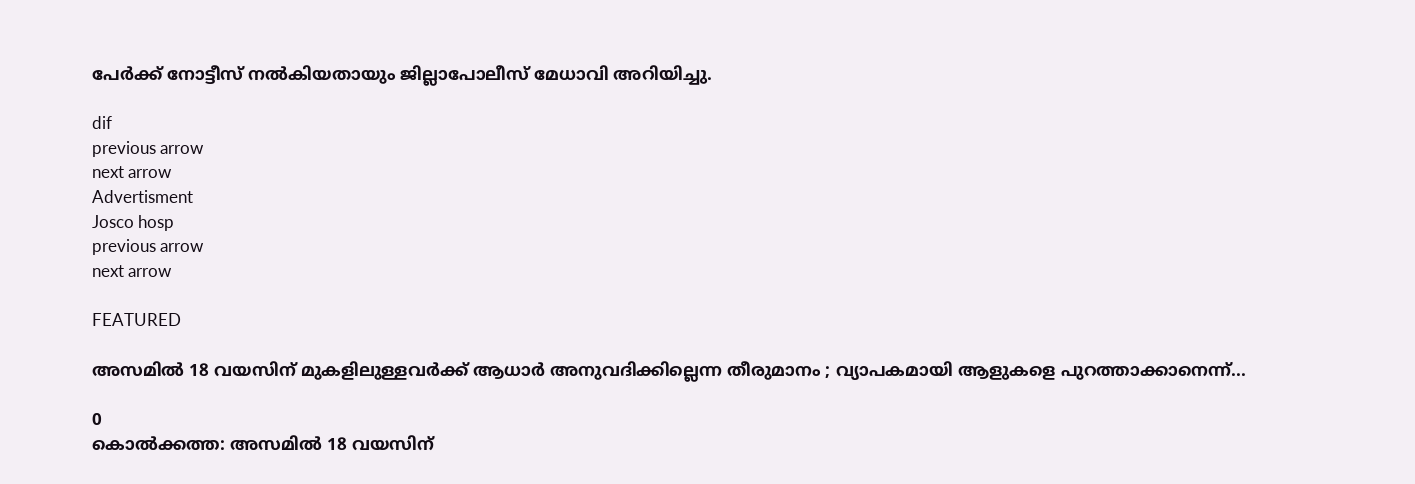പേര്‍ക്ക് നോട്ടീസ് നല്‍കിയതായും ജില്ലാപോലീസ് മേധാവി അറിയിച്ചു.

dif
previous arrow
next arrow
Advertisment
Josco hosp
previous arrow
next arrow

FEATURED

അസമിൽ 18 വയസിന് മുകളിലുള്ളവർക്ക് ആധാർ അനുവദിക്കില്ലെന്ന തീരുമാനം ; വ്യാപകമായി ആളുകളെ പുറത്താക്കാനെന്ന്...

0
കൊൽക്കത്ത: അസമിൽ 18 വയസിന്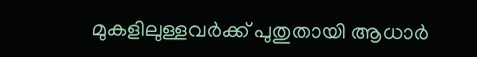മുകളിലുള്ളവർക്ക് പുതുതായി ആധാർ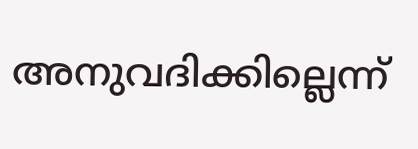അനുവദിക്കില്ലെന്ന്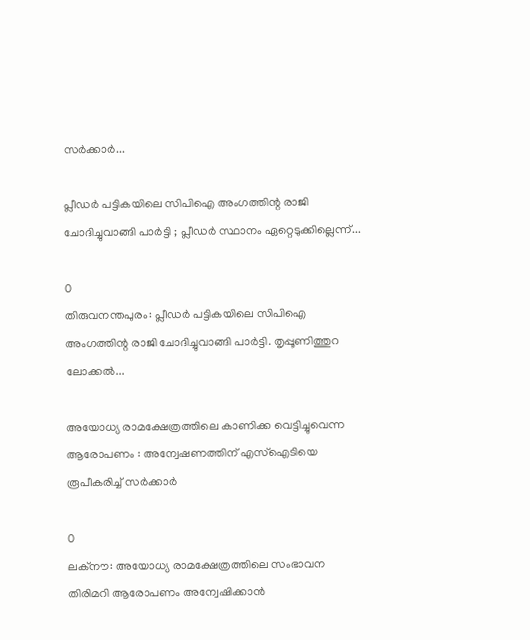സർക്കാർ...

പ്ലീഡർ പട്ടികയിലെ സിപിഐ അംഗത്തിന്റ രാജി ചോദിച്ചുവാങ്ങി പാർട്ടി ; പ്ലീഡർ സ്ഥാനം ഏറ്റെടുക്കില്ലെന്ന്...

0
തിരുവനന്തപുരം: പ്ലീഡർ പട്ടികയിലെ സിപിഐ അംഗത്തിന്റ രാജി ചോദിച്ചുവാങ്ങി പാർട്ടി. തൃപ്പൂണിത്തുറ ലോക്കൽ...

അയോധ്യ രാമക്ഷേത്രത്തിലെ കാണിക്ക വെട്ടിച്ചുവെന്ന ആരോപണം : അന്വേഷണത്തിന് എസ്ഐടിയെ രൂപീകരിച്ച് സർക്കാർ

0
ലക്നൗ: അയോധ്യ രാമക്ഷേത്രത്തിലെ സംഭാവന തിരിമറി ആരോപണം അന്വേഷിക്കാൻ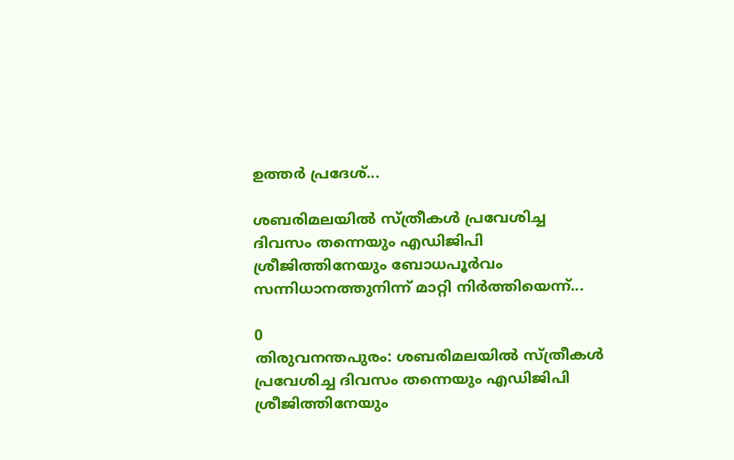ഉത്തർ പ്രദേശ്...

ശബരിമലയിൽ സ്ത്രീകൾ പ്രവേശിച്ച ദിവസം തന്നെയും എഡിജിപി ശ്രീജിത്തിനേയും ബോധപൂർവം സന്നിധാനത്തുനിന്ന് മാറ്റി നിർത്തിയെന്ന്...

0
തിരുവനന്തപുരം: ശബരിമലയിൽ സ്ത്രീകൾ പ്രവേശിച്ച ദിവസം തന്നെയും എഡിജിപി ശ്രീജിത്തിനേയും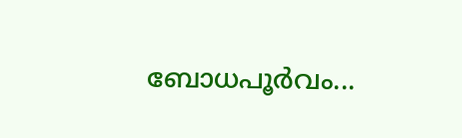ബോധപൂർവം...